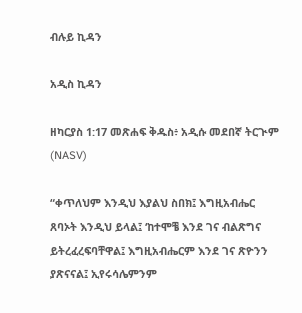ብሉይ ኪዳን

አዲስ ኪዳን

ዘካርያስ 1:17 መጽሐፍ ቅዱስ፥ አዲሱ መደበኛ ትርጒም (NASV)

“ቀጥለህም እንዲህ እያልህ ስበክ፤ እግዚአብሔር ጸባኦት እንዲህ ይላል፤ ‘ከተሞቼ እንደ ገና ብልጽግና ይትረፈረፍባቸዋል፤ እግዚአብሔርም እንደ ገና ጽዮንን ያጽናናል፤ ኢየሩሳሌምንም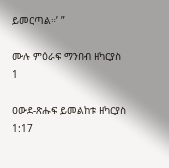ይመርጣል።’ ”

ሙሉ ምዕራፍ ማንበብ ዘካርያስ 1

ዐውደ-ጽሑፍ ይመልከቱ ዘካርያስ 1:17